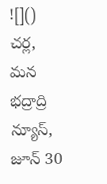![]()
చర్ల, మన భద్రాద్రి న్యూస్, జూన్ 30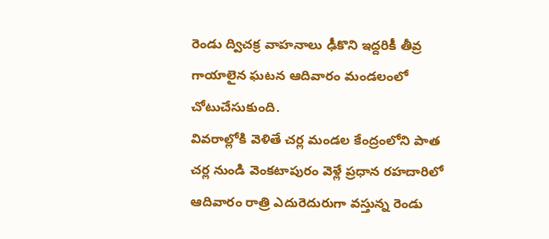రెండు ద్విచక్ర వాహనాలు ఢీకొని ఇద్దరికీ తీవ్ర గాయాలైన ఘటన ఆదివారం మండలంలో చోటుచేసుకుంది.
వివరాల్లోకి వెళితే చర్ల మండల కేంద్రంలోని పాత చర్ల నుండి వెంకటాపురం వెళ్లే ప్రధాన రహదారిలో ఆదివారం రాత్రి ఎదురెదురుగా వస్తున్న రెండు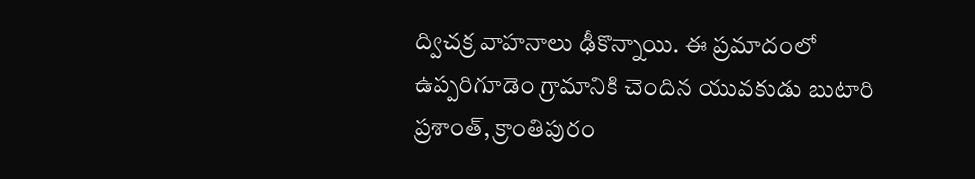ద్విచక్ర వాహనాలు ఢీకొన్నాయి. ఈ ప్రమాదంలో ఉప్పరిగూడెం గ్రామానికి చెందిన యువకుడు బుటారి ప్రశాంత్, క్రాంతిపురం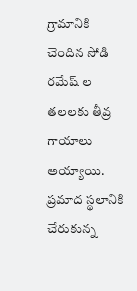గ్రామానికి చెందిన సోడి రమేష్ ల తలలకు తీవ్ర గాయాలు అయ్యాయి. ప్రమాద స్థలానికి చేరుకున్న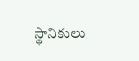స్థానికులు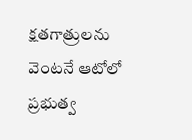క్షతగాత్రులను వెంటనే ఆటోలో ప్రభుత్వ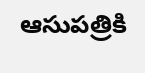ఆసుపత్రికి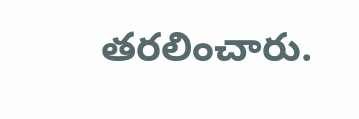తరలించారు.